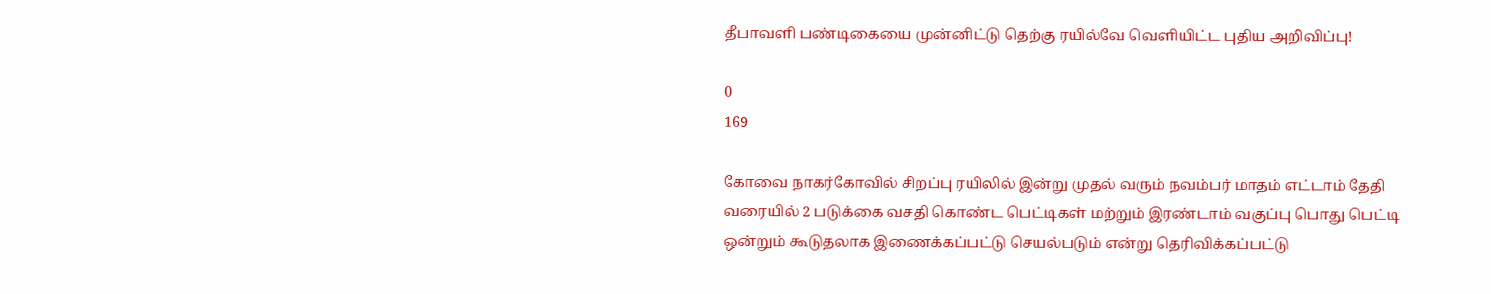தீபாவளி பண்டிகையை முன்னிட்டு தெற்கு ரயில்வே வெளியிட்ட புதிய அறிவிப்பு!

0
169

கோவை நாகர்கோவில் சிறப்பு ரயிலில் இன்று முதல் வரும் நவம்பர் மாதம் எட்டாம் தேதி வரையில் 2 படுக்கை வசதி கொண்ட பெட்டிகள் மற்றும் இரண்டாம் வகுப்பு பொது பெட்டி ஒன்றும் கூடுதலாக இணைக்கப்பட்டு செயல்படும் என்று தெரிவிக்கப்பட்டு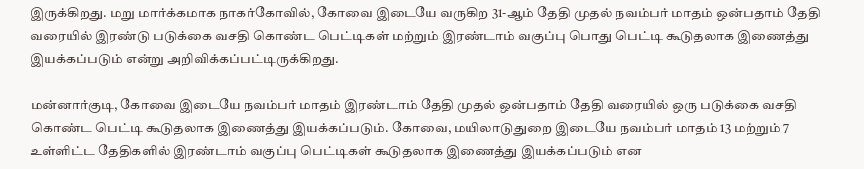இருக்கிறது. மறு மார்க்கமாக நாகர்கோவில், கோவை இடையே வருகிற 31-ஆம் தேதி முதல் நவம்பர் மாதம் ஒன்பதாம் தேதி வரையில் இரண்டு படுக்கை வசதி கொண்ட பெட்டிகள் மற்றும் இரண்டாம் வகுப்பு பொது பெட்டி கூடுதலாக இணைத்து இயக்கப்படும் என்று அறிவிக்கப்பட்டிருக்கிறது.

மன்னார்குடி, கோவை இடையே நவம்பர் மாதம் இரண்டாம் தேதி முதல் ஒன்பதாம் தேதி வரையில் ஒரு படுக்கை வசதி கொண்ட பெட்டி கூடுதலாக இணைத்து இயக்கப்படும். கோவை, மயிலாடுதுறை இடையே நவம்பர் மாதம் 13 மற்றும் 7 உள்ளிட்ட தேதிகளில் இரண்டாம் வகுப்பு பெட்டிகள் கூடுதலாக இணைத்து இயக்கப்படும் என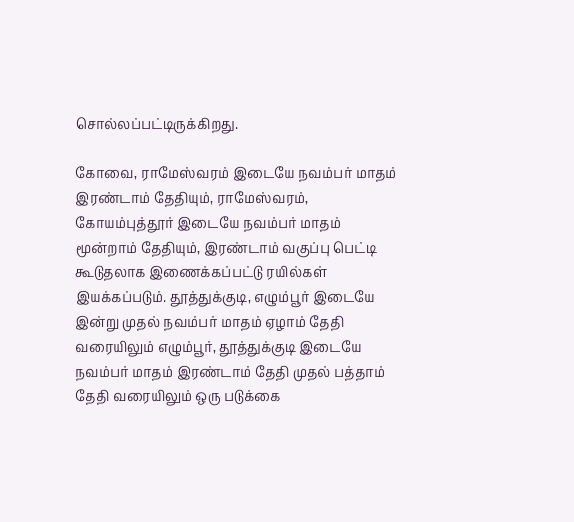சொல்லப்பட்டிருக்கிறது.

கோவை, ராமேஸ்வரம் இடையே நவம்பர் மாதம் இரண்டாம் தேதியும், ராமேஸ்வரம், கோயம்புத்தூர் இடையே நவம்பர் மாதம் மூன்றாம் தேதியும், இரண்டாம் வகுப்பு பெட்டி கூடுதலாக இணைக்கப்பட்டு ரயில்கள் இயக்கப்படும். தூத்துக்குடி, எழும்பூர் இடையே இன்று முதல் நவம்பர் மாதம் ஏழாம் தேதி வரையிலும் எழும்பூர், தூத்துக்குடி இடையே நவம்பர் மாதம் இரண்டாம் தேதி முதல் பத்தாம் தேதி வரையிலும் ஒரு படுக்கை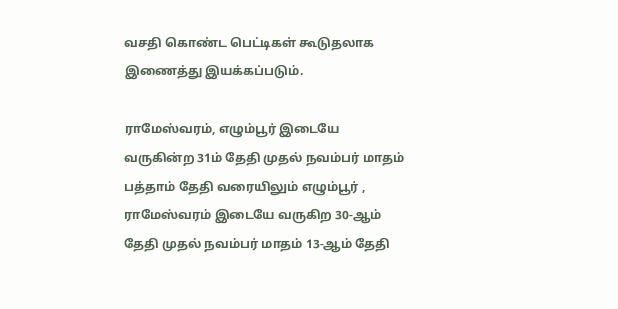வசதி கொண்ட பெட்டிகள் கூடுதலாக இணைத்து இயக்கப்படும்.

ராமேஸ்வரம், எழும்பூர் இடையே வருகின்ற 31ம் தேதி முதல் நவம்பர் மாதம் பத்தாம் தேதி வரையிலும் எழும்பூர் , ராமேஸ்வரம் இடையே வருகிற 30-ஆம் தேதி முதல் நவம்பர் மாதம் 13-ஆம் தேதி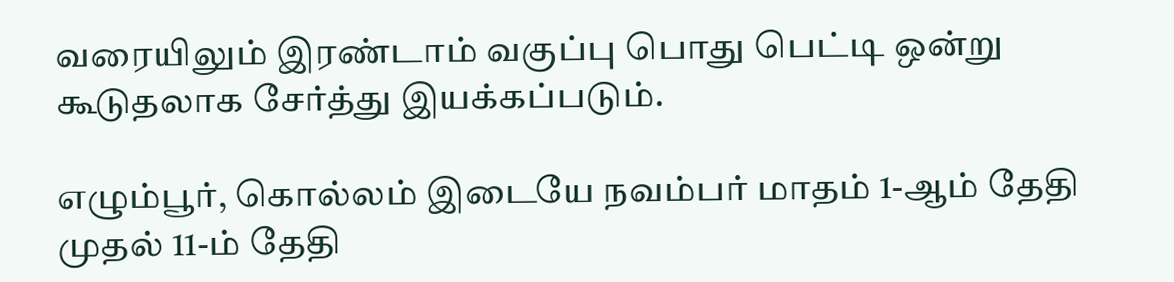வரையிலும் இரண்டாம் வகுப்பு பொது பெட்டி ஒன்று கூடுதலாக சேர்த்து இயக்கப்படும்.

எழும்பூர், கொல்லம் இடையே நவம்பர் மாதம் 1-ஆம் தேதி முதல் 11-ம் தேதி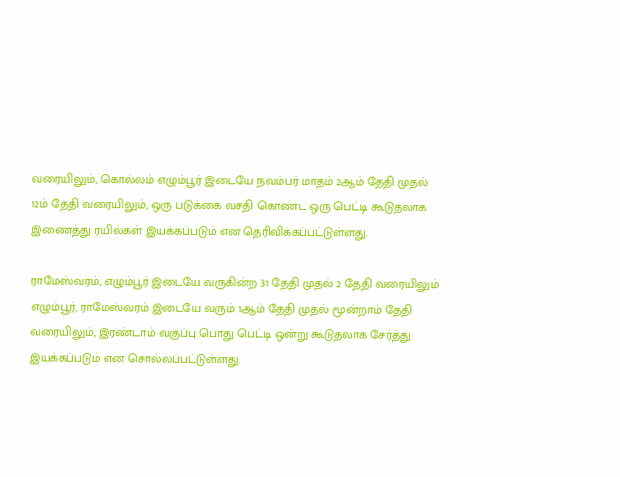வரையிலும், கொல்லம் எழும்பூர் இடையே நவம்பர் மாதம் 2ஆம் தேதி முதல் 12ம் தேதி வரையிலும், ஒரு படுக்கை வசதி கொண்ட ஒரு பெட்டி கூடுதலாக இணைத்து ரயில்கள் இயக்கப்படும் என தெரிவிக்கப்பட்டுள்ளது.

ராமேஸ்வரம், எழும்பூர் இடையே வருகின்ற 31 தேதி முதல் 2 தேதி வரையிலும் எழும்பூர், ராமேஸ்வரம் இடையே வரும் 1ஆம் தேதி முதல் மூன்றாம் தேதி வரையிலும், இரண்டாம் வகுப்பு பொது பெட்டி ஒன்று கூடுதலாக சேர்த்து இயக்கப்படும் என சொல்லப்பட்டுள்ளது.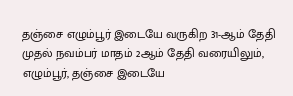தஞ்சை எழும்பூர் இடையே வருகிற 31-ஆம் தேதி முதல் நவம்பர் மாதம் 2ஆம் தேதி வரையிலும், எழும்பூர், தஞ்சை இடையே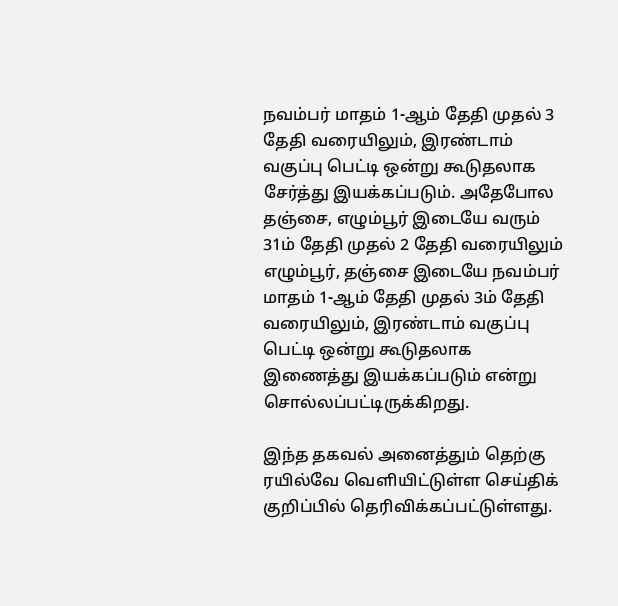நவம்பர் மாதம் 1-ஆம் தேதி முதல் 3 தேதி வரையிலும், இரண்டாம் வகுப்பு பெட்டி ஒன்று கூடுதலாக சேர்த்து இயக்கப்படும். அதேபோல தஞ்சை, எழும்பூர் இடையே வரும் 31ம் தேதி முதல் 2 தேதி வரையிலும் எழும்பூர், தஞ்சை இடையே நவம்பர் மாதம் 1-ஆம் தேதி முதல் 3ம் தேதி வரையிலும், இரண்டாம் வகுப்பு பெட்டி ஒன்று கூடுதலாக இணைத்து இயக்கப்படும் என்று சொல்லப்பட்டிருக்கிறது.

இந்த தகவல் அனைத்தும் தெற்கு ரயில்வே வெளியிட்டுள்ள செய்திக் குறிப்பில் தெரிவிக்கப்பட்டுள்ளது.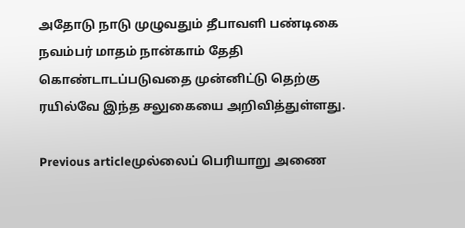அதோடு நாடு முழுவதும் தீபாவளி பண்டிகை நவம்பர் மாதம் நான்காம் தேதி கொண்டாடப்படுவதை முன்னிட்டு தெற்கு ரயில்வே இந்த சலுகையை அறிவித்துள்ளது.

Previous articleமுல்லைப் பெரியாறு அணை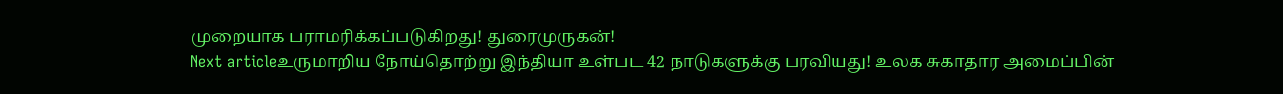முறையாக பராமரிக்கப்படுகிறது! துரைமுருகன்!
Next articleஉருமாறிய நோய்தொற்று இந்தியா உள்பட 42 நாடுகளுக்கு பரவியது! உலக சுகாதார அமைப்பின்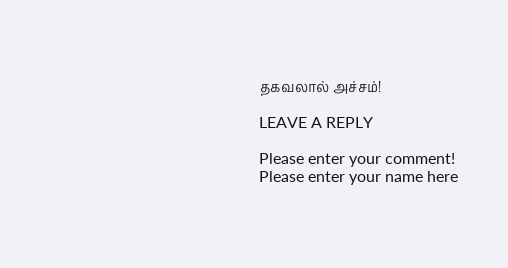தகவலால் அச்சம்!

LEAVE A REPLY

Please enter your comment!
Please enter your name here